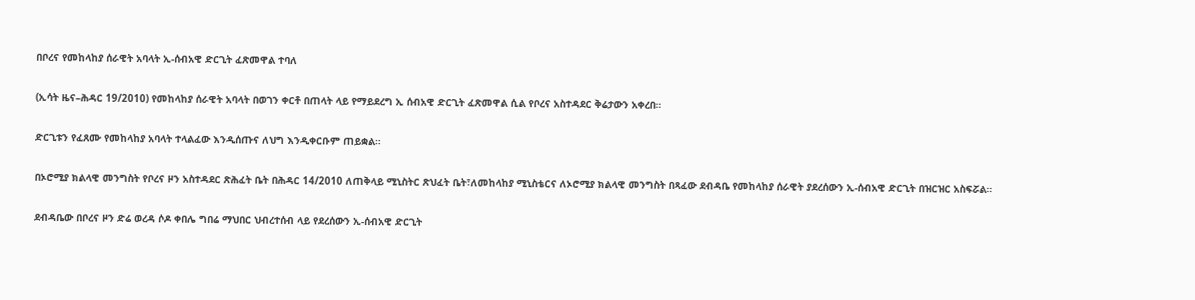በቦረና የመከላከያ ሰራዊት አባላት ኢ-ሰብአዊ ድርጊት ፈጽመዋል ተባለ

(ኢሳት ዜና–ሕዳር 19/2010) የመከላከያ ሰራዊት አባላት በወገን ቀርቶ በጠላት ላይ የማይደረግ ኢ ሰብአዊ ድርጊት ፈጽመዋል ሲል የቦረና አስተዳደር ቅሬታውን አቀረበ።

ድርጊቱን የፈጸሙ የመከላከያ አባላት ተላልፈው እንዲሰጡና ለህግ እንዲቀርቡም ጠይቋል።

በኦሮሚያ ክልላዊ መንግስት የቦረና ዞን አስተዳደር ጽሕፈት ቤት በሕዳር 14/2010 ለጠቅላይ ሚኒስትር ጽህፈት ቤት፣ለመከላከያ ሚኒስቴርና ለኦሮሚያ ክልላዊ መንግስት በጻፈው ደብዳቤ የመከላከያ ሰራዊት ያደረሰውን ኢ-ሰብአዊ ድርጊት በዝርዝር አስፍሯል።

ደብዳቤው በቦረና ዞን ድሬ ወረዳ ሶዶ ቀበሌ ግበሬ ማህበር ህብረተሰብ ላይ የደረሰውን ኢ-ሰብአዊ ድርጊት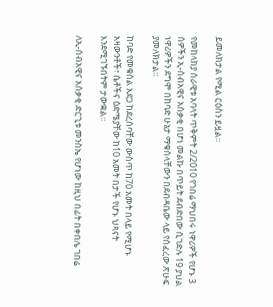ይመለክታል የሚል ርዕስን ይዟል።

የመከላከያ ሰራዊቱ አባላት ጥቅምት 2/2010 የገበሬ ማህበሩ ነዋሪዎች የሆኑ 3 ሰዎችን ኢ-ሰብአዊና አሰቃቂ በሆነ መልኩ በጥይት ደብድበው ሲገድሉ 19 ያህል ነዋሪዎችን ደግሞ በከባድ ሁኔታ ማቁሰላቸውን በደብዳቤው ላይ የሰፈረው ጽሁፍ ያመለክታል።

ከባድ የመቁሰል አደጋ ከደረሰባቸው ውስጥ ከ70 አመት በላይ የሚሆኑ አዛውንቶች፣ ሴቶችና ዕድሜያቸው ከ10 አመት በታች የሆኑ ህጻናት እንደሚገኙበትም ታውቋል።

ለኢ-ሰብአዊና አሰቃቂ ድርጊቱ መንስኤ የሆነው ከዚህ በፊት በቀበሌ ገበሬ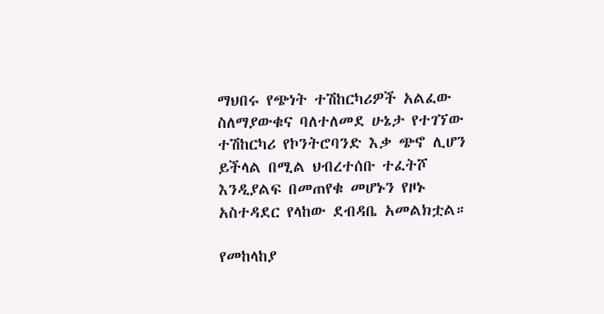ማህበሩ የጭነት ተሽከርካሪዎች አልፈው ስለማያውቁና ባለተለመደ ሁኔታ የተገኘው ተሽከርካሪ የኮንትሮባንድ እቃ ጭኖ ሊሆን ይችላል በሚል ህብረተሰቡ ተፈትሾ እንዲያልፍ በመጠየቁ መሆኑን የዞኑ አስተዳደር የላከው ደብዳቤ አመልክቷል።

የመከላከያ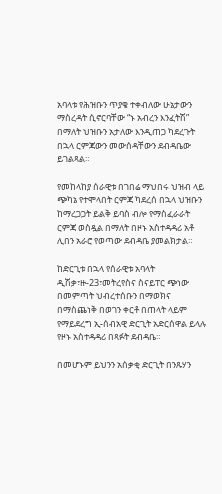አባላቱ የሕዝቡን ጥያቄ ተቀብለው ሁኔታውን ማስረዳት ሲኖርባቸው “ኑ አብረን እንፈትሽ” በማለት ህዝቡን አታለው እንዲጠጋ ካደረጉት በኋላ ርምጃውን መውሰዳቸውን ደብዳቤው ይገልጻል።

የመከላከያ ሰራዊቱ በገበሬ ማህበሩ ህዝብ ላይ ጭካኔ የተሞላበት ርምጃ ካደረሰ በኋላ ህዝቡን ከማረጋጋት ይልቅ ይባስ ብሎ የማስፈራራት ርምጃ ወስዷል በማለት በዞኑ አስተዳዳሪ አቶ ሊበን አራሮ የወጣው ደብዳቤ ያመልክታል።

ከድርጊቱ በኋላ የሰራዊቱ አባላት ዲሽቃ፣ዙ-23፣መትረየስና ስናይፐር ጭነው በመምጣት ህብረተሰቡን በማወክና በማስጨነቅ በወገን ቀርቶ በጠላት ላይም የማይደረግ ኢ-ሰብአዊ ድርጊት አድርሰዋል ይላሉ የዞኑ አስተዳዳሪ በጻፉት ደብዳቤ።

በመሆኑም ይህንን አሰቃቂ ድርጊት በንጹሃን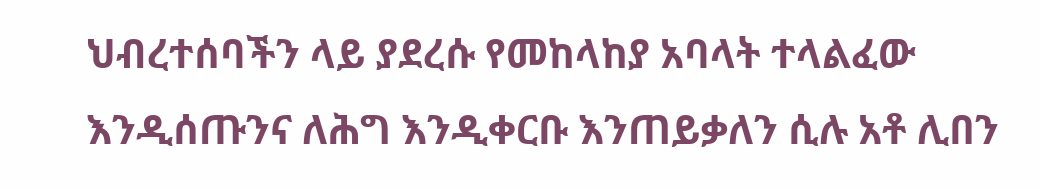ህብረተሰባችን ላይ ያደረሱ የመከላከያ አባላት ተላልፈው እንዲሰጡንና ለሕግ እንዲቀርቡ እንጠይቃለን ሲሉ አቶ ሊበን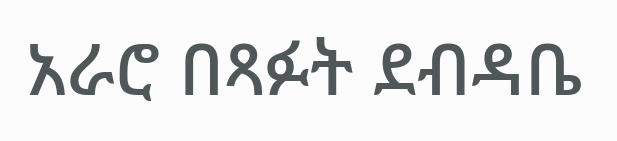አራሮ በጻፉት ደብዳቤ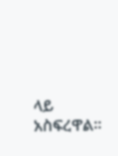ላይ አስፍረዋል።